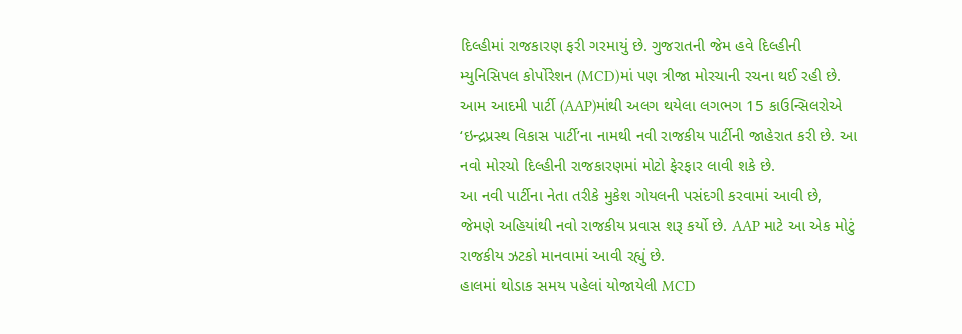દિલ્હીમાં રાજકારણ ફરી ગરમાયું છે. ગુજરાતની જેમ હવે દિલ્હીની મ્યુનિસિપલ કોર્પોરેશન (MCD)માં પણ ત્રીજા મોરચાની રચના થઈ રહી છે. આમ આદમી પાર્ટી (AAP)માંથી અલગ થયેલા લગભગ 15 કાઉન્સિલરોએ ‘ઇન્દ્રપ્રસ્થ વિકાસ પાર્ટી’ના નામથી નવી રાજકીય પાર્ટીની જાહેરાત કરી છે. આ નવો મોરચો દિલ્હીની રાજકારણમાં મોટો ફેરફાર લાવી શકે છે.
આ નવી પાર્ટીના નેતા તરીકે મુકેશ ગોયલની પસંદગી કરવામાં આવી છે, જેમણે અહિયાંથી નવો રાજકીય પ્રવાસ શરૂ કર્યો છે. AAP માટે આ એક મોટું રાજકીય ઝટકો માનવામાં આવી રહ્યું છે.
હાલમાં થોડાક સમય પહેલાં યોજાયેલી MCD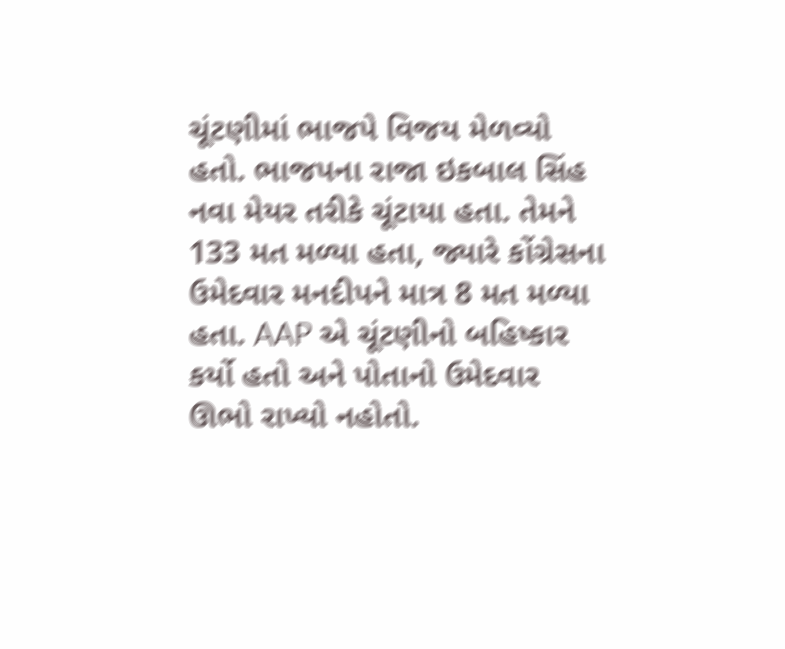ચૂંટણીમાં ભાજપે વિજય મેળવ્યો હતો. ભાજપના રાજા ઇકબાલ સિંહ નવા મેયર તરીકે ચૂંટાયા હતા. તેમને 133 મત મળ્યા હતા, જ્યારે કોંગ્રેસના ઉમેદવાર મનદીપને માત્ર 8 મત મળ્યા હતા. AAP એ ચૂંટણીનો બહિષ્કાર કર્યો હતો અને પોતાનો ઉમેદવાર ઊભો રાખ્યો નહોતો.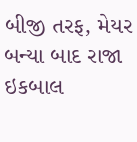બીજી તરફ, મેયર બન્યા બાદ રાજા ઇકબાલ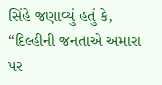સિંહે જણાવ્યું હતું કે, “દિલ્હીની જનતાએ અમારા પર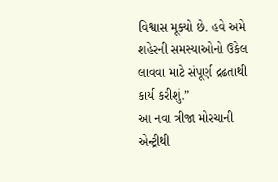વિશ્વાસ મૂક્યો છે. હવે અમે શહેરની સમસ્યાઓનો ઉકેલ લાવવા માટે સંપૂર્ણ દ્રઢતાથી કાર્ય કરીશું.”
આ નવા ત્રીજા મોરચાની એન્ટ્રીથી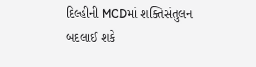દિલ્હીની MCDમાં શક્તિસંતુલન બદલાઈ શકે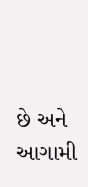છે અને આગામી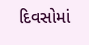દિવસોમાં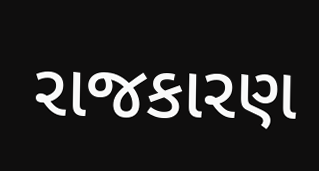રાજકારણ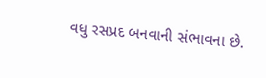વધુ રસપ્રદ બનવાની સંભાવના છે.